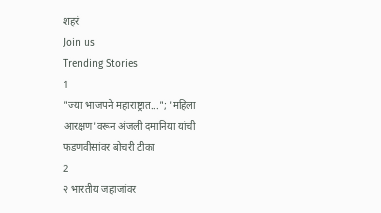शहरं
Join us
Trending Stories
1
"ज्या भाजपने महाराष्ट्रात..."; 'महिला आरक्षण'वरून अंजली दमानिया यांची फडणवीसांवर बोचरी टीका
2
२ भारतीय जहाजांवर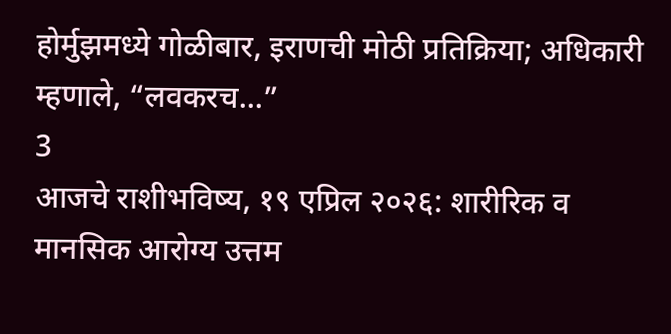होर्मुझमध्ये गोळीबार, इराणची मोठी प्रतिक्रिया; अधिकारी म्हणाले, “लवकरच...”
3
आजचे राशीभविष्य, १९ एप्रिल २०२६: शारीरिक व मानसिक आरोग्य उत्तम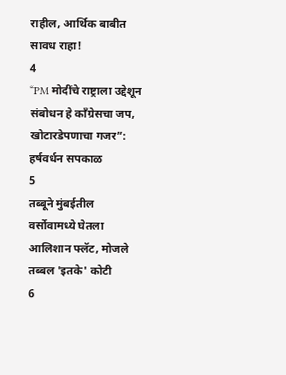राहील, आर्थिक बाबीत सावध राहा!
4
“PM मोदींचे राष्ट्राला उद्देशून संबोधन हे काँग्रेसचा जप, खोटारडेपणाचा गजर”: हर्षवर्धन सपकाळ
5
तब्बूने मुंबईतील वर्सोवामध्ये घेतला आलिशान फ्लॅट, मोजले तब्बल 'इतके' कोटी
6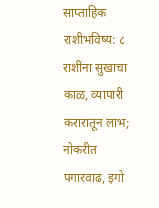साप्ताहिक राशीभविष्य: ८ राशींना सुखाचा काळ, व्यापारी करारातून लाभ; नोकरीत पगारवाढ, इगो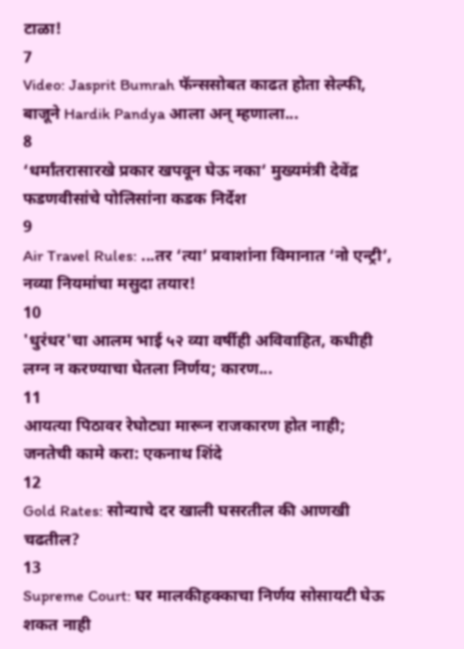टाळा!
7
Video: Jasprit Bumrah फॅन्ससोबत काढत होता सेल्फी, बाजूने Hardik Pandya आला अन् म्हणाला...
8
‘धर्मांतरासारखे प्रकार खपवून घेऊ नका’ मुख्यमंत्री देवेंद्र फडणवीसांचे पोलिसांना कडक निर्देश
9
Air Travel Rules: ...तर ‘त्या’ प्रवाशांना विमानात ‘नो एन्ट्री’, नव्या नियमांचा मसुदा तयार!
10
'धुरंधर'चा आलम भाई ५२ व्या वर्षीही अविवाहित, कधीही लग्न न करण्याचा घेतला निर्णय; कारण...
11
आयत्या पिठावर रेघोट्या मारून राजकारण होत नाही; जनतेची कामे करा: एकनाथ शिंदे
12
Gold Rates: सोन्याचे दर खाली घसरतील की आणखी चढतील?
13
Supreme Court: घर मालकीहक्काचा निर्णय सोसायटी घेऊ शकत नाही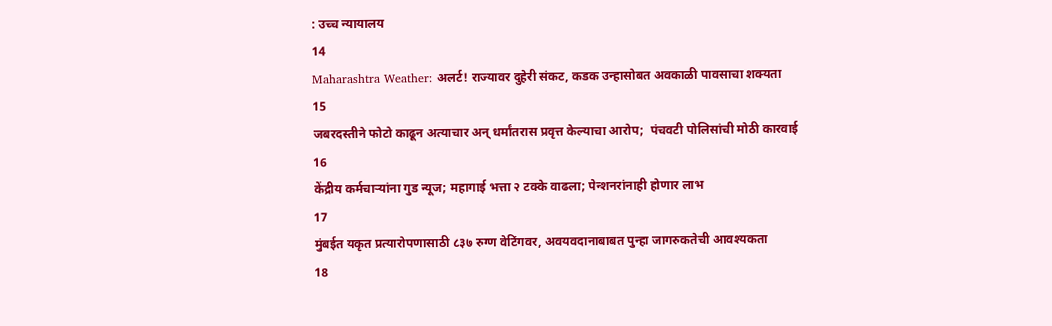: उच्च न्यायालय
14
Maharashtra Weather: अलर्ट! राज्यावर दुहेरी संकट, कडक उन्हासोबत अवकाळी पावसाचा शक्यता
15
जबरदस्तीने फोटो काढून अत्याचार अन् धर्मांतरास प्रवृत्त केल्याचा आरोप;  पंचवटी पोलिसांची मोठी कारवाई
16
केंद्रीय कर्मचाऱ्यांना गुड न्यूज; महागाई भत्ता २ टक्के वाढला; पेन्शनरांनाही होणार लाभ
17
मुंबईत यकृत प्रत्यारोपणासाठी ८३७ रुग्ण वेटिंगवर, अवयवदानाबाबत पुन्हा जागरुकतेची आवश्यकता
18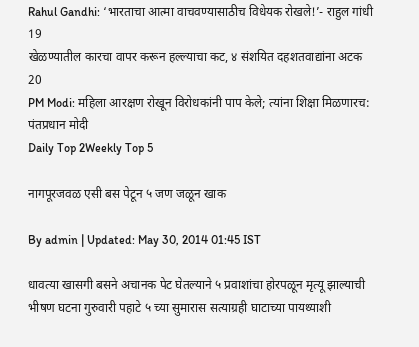Rahul Gandhi: ‘भारताचा आत्मा वाचवण्यासाठीच विधेयक रोखले!’- राहुल गांधी
19
खेळण्यातील कारचा वापर करून हल्ल्याचा कट, ४ संशयित दहशतवाद्यांना अटक
20
PM Modi: महिला आरक्षण रोखून विरोधकांनी पाप केले; त्यांना शिक्षा मिळणारच: पंतप्रधान मोदी
Daily Top 2Weekly Top 5

नागपूरजवळ एसी बस पेटून ५ जण जळून खाक

By admin | Updated: May 30, 2014 01:45 IST

धावत्या खासगी बसने अचानक पेट घेतल्याने ५ प्रवाशांचा होरपळून मृत्यू झाल्याची भीषण घटना गुरुवारी पहाटे ५ च्या सुमारास सत्याग्रही घाटाच्या पायथ्याशी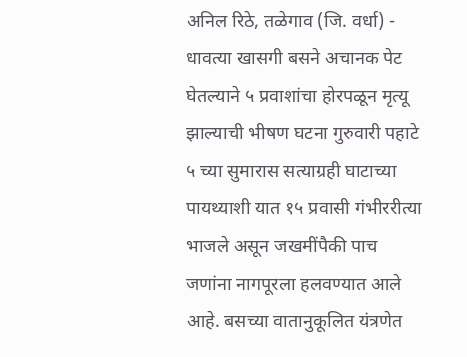अनिल रिठे, तळेगाव (जि. वर्धा) - धावत्या खासगी बसने अचानक पेट घेतल्याने ५ प्रवाशांचा होरपळून मृत्यू झाल्याची भीषण घटना गुरुवारी पहाटे ५ च्या सुमारास सत्याग्रही घाटाच्या पायथ्याशी यात १५ प्रवासी गंभीररीत्या भाजले असून जखमींपैकी पाच जणांना नागपूरला हलवण्यात आले आहे. बसच्या वातानुकूलित यंत्रणेत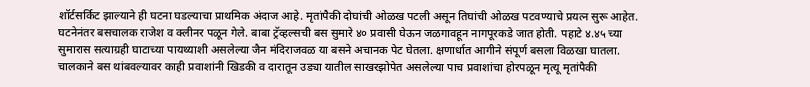शॉर्टसर्किट झाल्याने ही घटना घडल्याचा प्राथमिक अंदाज आहे. मृतांपैकी दोघांची ओळख पटली असून तिघांची ओळख पटवण्याचे प्रयत्न सुरू आहेत. घटनेनंतर बसचालक राजेश व क्लीनर पळून गेले. बाबा ट्रॅव्हल्सची बस सुमारे ४० प्रवासी घेऊन जळगावहून नागपूरकडे जात होती. पहाटे ४.४५ च्या सुमारास सत्याग्रही घाटाच्या पायथ्याशी असलेल्या जैन मंदिराजवळ या बसने अचानक पेट घेतला. क्षणार्धात आगीने संपूर्ण बसला विळखा घातला. चालकाने बस थांबवल्यावर काही प्रवाशांनी खिडकी व दारातून उड्या यातील साखरझोपेत असलेल्या पाच प्रवाशांचा होरपळून मृत्यू मृतांपैकी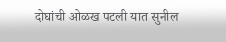दोघांची ओळख पटली यात सुनील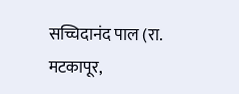सच्चिदानंद पाल (रा. मटकापूर,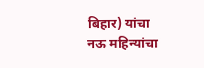बिहार) यांचा नऊ महिन्यांचा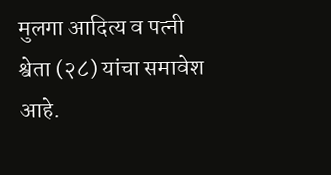मुलगा आदित्य व पत्नी श्वेता (२८) यांचा समावेश आहे.